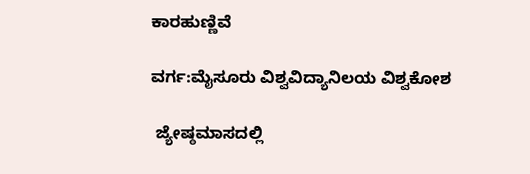ಕಾರಹುಣ್ಣಿವೆ

ವರ್ಗ:ಮೈಸೂರು ವಿಶ್ವವಿದ್ಯಾನಿಲಯ ವಿಶ್ವಕೋಶ

 ಜ್ಯೇಷ್ಠಮಾಸದಲ್ಲಿ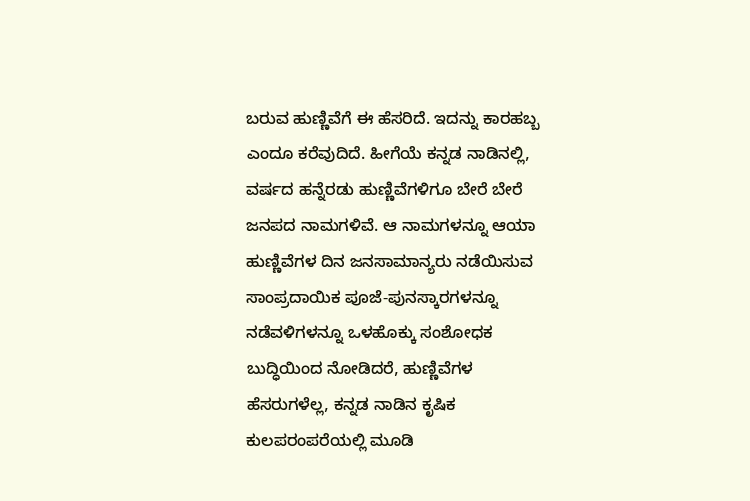ಬರುವ ಹುಣ್ಣಿವೆಗೆ ಈ ಹೆಸರಿದೆ. ಇದನ್ನು ಕಾರಹಬ್ಬ ಎಂದೂ ಕರೆವುದಿದೆ. ಹೀಗೆಯೆ ಕನ್ನಡ ನಾಡಿನಲ್ಲಿ, ವರ್ಷದ ಹನ್ನೆರಡು ಹುಣ್ಣಿವೆಗಳಿಗೂ ಬೇರೆ ಬೇರೆ ಜನಪದ ನಾಮಗಳಿವೆ. ಆ ನಾಮಗಳನ್ನೂ ಆಯಾ ಹುಣ್ಣಿವೆಗಳ ದಿನ ಜನಸಾಮಾನ್ಯರು ನಡೆಯಿಸುವ ಸಾಂಪ್ರದಾಯಿಕ ಪೂಜೆ-ಪುನಸ್ಕಾರಗಳನ್ನೂ ನಡೆವಳಿಗಳನ್ನೂ ಒಳಹೊಕ್ಕು ಸಂಶೋಧಕ ಬುದ್ಧಿಯಿಂದ ನೋಡಿದರೆ, ಹುಣ್ಣಿವೆಗಳ ಹೆಸರುಗಳೆಲ್ಲ, ಕನ್ನಡ ನಾಡಿನ ಕೃಷಿಕ ಕುಲಪರಂಪರೆಯಲ್ಲಿ ಮೂಡಿ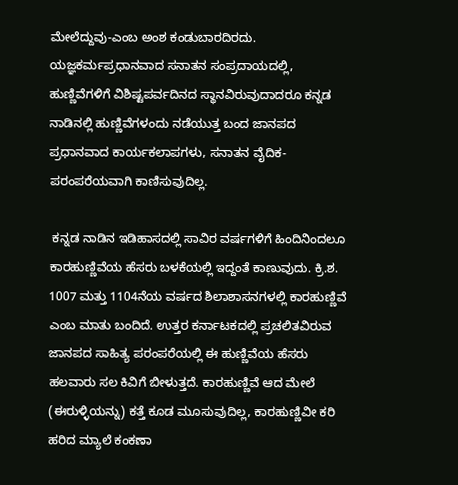ಮೇಲೆದ್ದುವು-ಎಂಬ ಅಂಶ ಕಂಡುಬಾರದಿರದು. ಯಜ್ಞಕರ್ಮಪ್ರಧಾನವಾದ ಸನಾತನ ಸಂಪ್ರದಾಯದಲ್ಲಿ, ಹುಣ್ಣಿವೆಗಳಿಗೆ ವಿಶಿಷ್ಟಪರ್ವದಿನದ ಸ್ಥಾನವಿರುವುದಾದರೂ ಕನ್ನಡ ನಾಡಿನಲ್ಲಿ ಹುಣ್ಣಿವೆಗಳಂದು ನಡೆಯುತ್ತ ಬಂದ ಜಾನಪದ ಪ್ರಧಾನವಾದ ಕಾರ್ಯಕಲಾಪಗಳು, ಸನಾತನ ವೈದಿಕ-ಪರಂಪರೆಯವಾಗಿ ಕಾಣಿಸುವುದಿಲ್ಲ.

 ಕನ್ನಡ ನಾಡಿನ ಇಡಿಹಾಸದಲ್ಲಿ ಸಾವಿರ ವರ್ಷಗಳಿಗೆ ಹಿಂದಿನಿಂದಲೂ ಕಾರಹುಣ್ಣಿವೆಯ ಹೆಸರು ಬಳಕೆಯಲ್ಲಿ ಇದ್ದಂತೆ ಕಾಣುವುದು. ಕ್ರಿ.ಶ. 1007 ಮತ್ತು 1104ನೆಯ ವರ್ಷದ ಶಿಲಾಶಾಸನಗಳಲ್ಲಿ ಕಾರಹುಣ್ಣಿವೆ ಎಂಬ ಮಾತು ಬಂದಿದೆ. ಉತ್ತರ ಕರ್ನಾಟಕದಲ್ಲಿ ಪ್ರಚಲಿತವಿರುವ ಜಾನಪದ ಸಾಹಿತ್ಯ ಪರಂಪರೆಯಲ್ಲಿ ಈ ಹುಣ್ಣಿವೆಯ ಹೆಸರು ಹಲವಾರು ಸಲ ಕಿವಿಗೆ ಬೀಳುತ್ತದೆ. ಕಾರಹುಣ್ಣಿವೆ ಆದ ಮೇಲೆ (ಈರುಳ್ಳಿಯನ್ನು) ಕತ್ತೆ ಕೂಡ ಮೂಸುವುದಿಲ್ಲ, ಕಾರಹುಣ್ಣಿವೀ ಕರಿ ಹರಿದ ಮ್ಯಾಲೆ ಕಂಕಣಾ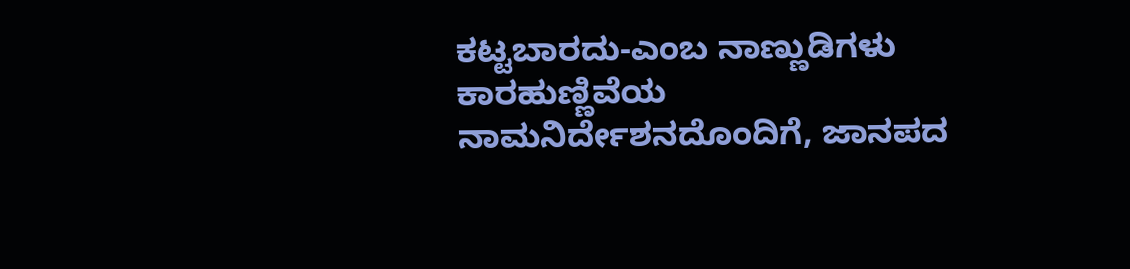ಕಟ್ಟಬಾರದು-ಎಂಬ ನಾಣ್ಣುಡಿಗಳು ಕಾರಹುಣ್ಣಿವೆಯ ನಾಮನಿರ್ದೇಶನದೊಂದಿಗೆ, ಜಾನಪದ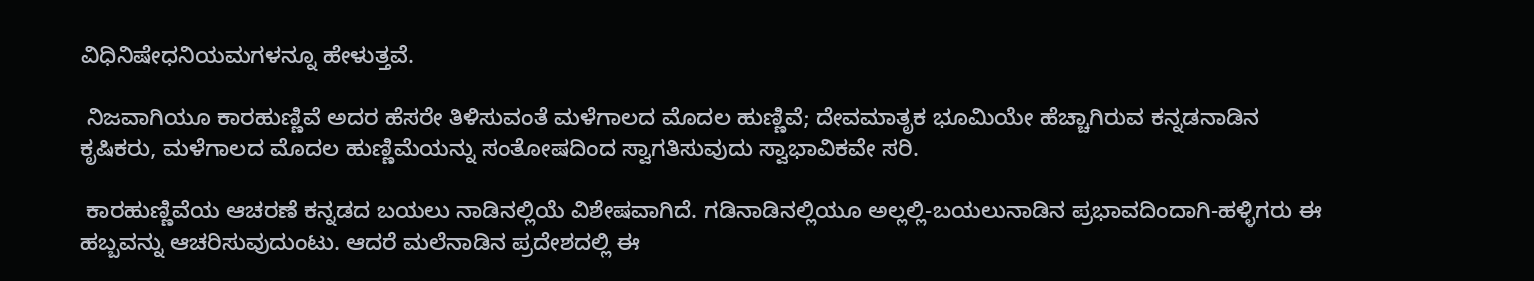ವಿಧಿನಿಷೇಧನಿಯಮಗಳನ್ನೂ ಹೇಳುತ್ತವೆ.

 ನಿಜವಾಗಿಯೂ ಕಾರಹುಣ್ಣಿವೆ ಅದರ ಹೆಸರೇ ತಿಳಿಸುವಂತೆ ಮಳೆಗಾಲದ ಮೊದಲ ಹುಣ್ಣಿವೆ; ದೇವಮಾತೃಕ ಭೂಮಿಯೇ ಹೆಚ್ಚಾಗಿರುವ ಕನ್ನಡನಾಡಿನ ಕೃಷಿಕರು, ಮಳೆಗಾಲದ ಮೊದಲ ಹುಣ್ಣಿಮೆಯನ್ನು ಸಂತೋಷದಿಂದ ಸ್ವಾಗತಿಸುವುದು ಸ್ವಾಭಾವಿಕವೇ ಸರಿ.

 ಕಾರಹುಣ್ಣಿವೆಯ ಆಚರಣೆ ಕನ್ನಡದ ಬಯಲು ನಾಡಿನಲ್ಲಿಯೆ ವಿಶೇಷವಾಗಿದೆ. ಗಡಿನಾಡಿನಲ್ಲಿಯೂ ಅಲ್ಲಲ್ಲಿ-ಬಯಲುನಾಡಿನ ಪ್ರಭಾವದಿಂದಾಗಿ-ಹಳ್ಳಿಗರು ಈ ಹಬ್ಬವನ್ನು ಆಚರಿಸುವುದುಂಟು. ಆದರೆ ಮಲೆನಾಡಿನ ಪ್ರದೇಶದಲ್ಲಿ ಈ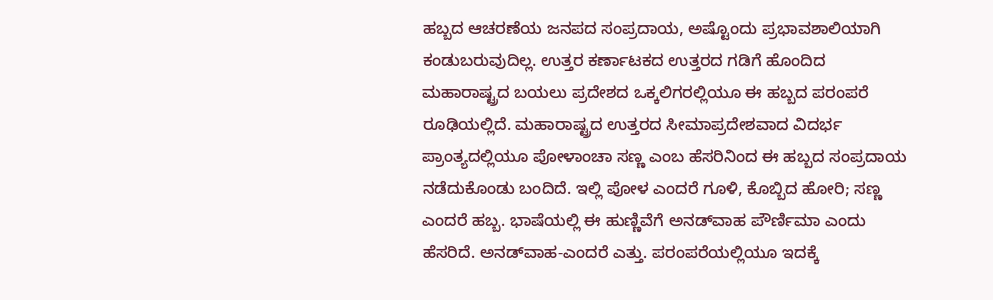ಹಬ್ಬದ ಆಚರಣೆಯ ಜನಪದ ಸಂಪ್ರದಾಯ, ಅಷ್ಟೊಂದು ಪ್ರಭಾವಶಾಲಿಯಾಗಿ ಕಂಡುಬರುವುದಿಲ್ಲ. ಉತ್ತರ ಕರ್ಣಾಟಕದ ಉತ್ತರದ ಗಡಿಗೆ ಹೊಂದಿದ ಮಹಾರಾಷ್ಟ್ರದ ಬಯಲು ಪ್ರದೇಶದ ಒಕ್ಕಲಿಗರಲ್ಲಿಯೂ ಈ ಹಬ್ಬದ ಪರಂಪರೆ ರೂಢಿಯಲ್ಲಿದೆ. ಮಹಾರಾಷ್ಟ್ರದ ಉತ್ತರದ ಸೀಮಾಪ್ರದೇಶವಾದ ವಿದರ್ಭ ಪ್ರಾಂತ್ಯದಲ್ಲಿಯೂ ಪೋಳಾಂಚಾ ಸಣ್ಣ ಎಂಬ ಹೆಸರಿನಿಂದ ಈ ಹಬ್ಬದ ಸಂಪ್ರದಾಯ ನಡೆದುಕೊಂಡು ಬಂದಿದೆ. ಇಲ್ಲಿ ಪೋಳ ಎಂದರೆ ಗೂಳಿ, ಕೊಬ್ಬಿದ ಹೋರಿ; ಸಣ್ಣ ಎಂದರೆ ಹಬ್ಬ. ಭಾಷೆಯಲ್ಲಿ ಈ ಹುಣ್ಣಿವೆಗೆ ಅನಡ್‍ವಾಹ ಪೌರ್ಣಿಮಾ ಎಂದು ಹೆಸರಿದೆ. ಅನಡ್‍ವಾಹ-ಎಂದರೆ ಎತ್ತು. ಪರಂಪರೆಯಲ್ಲಿಯೂ ಇದಕ್ಕೆ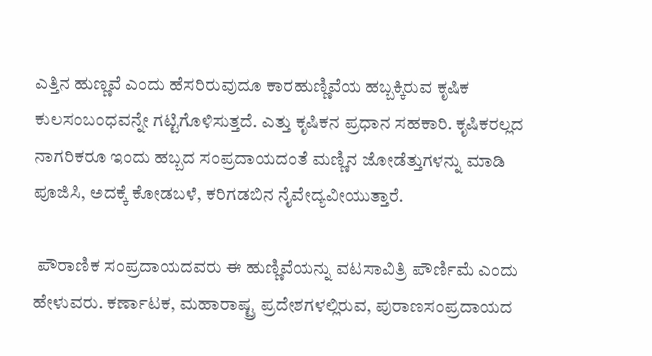ಎತ್ತಿನ ಹುಣ್ಣವೆ ಎಂದು ಹೆಸರಿರುವುದೂ ಕಾರಹುಣ್ಣಿವೆಯ ಹಬ್ಬಕ್ಕಿರುವ ಕೃಷಿಕ ಕುಲಸಂಬಂಧವನ್ನೇ ಗಟ್ಟಿಗೊಳಿಸುತ್ತದೆ. ಎತ್ತು ಕೃಷಿಕನ ಪ್ರಧಾನ ಸಹಕಾರಿ. ಕೃಷಿಕರಲ್ಲದ ನಾಗರಿಕರೂ ಇಂದು ಹಬ್ಬದ ಸಂಪ್ರದಾಯದಂತೆ ಮಣ್ಣಿನ ಜೋಡೆತ್ತುಗಳನ್ನು ಮಾಡಿ ಪೂಜಿಸಿ, ಅದಕ್ಕೆ ಕೋಡಬಳೆ, ಕರಿಗಡಬಿನ ನೈವೇದ್ಯವೀಯುತ್ತಾರೆ.

 ಪೌರಾಣಿಕ ಸಂಪ್ರದಾಯದವರು ಈ ಹುಣ್ಣಿವೆಯನ್ನು ವಟಸಾವಿತ್ರಿ ಪೌರ್ಣಿಮೆ ಎಂದು ಹೇಳುವರು. ಕರ್ಣಾಟಕ, ಮಹಾರಾಷ್ಟ್ರ ಪ್ರದೇಶಗಳಲ್ಲಿರುವ, ಪುರಾಣಸಂಪ್ರದಾಯದ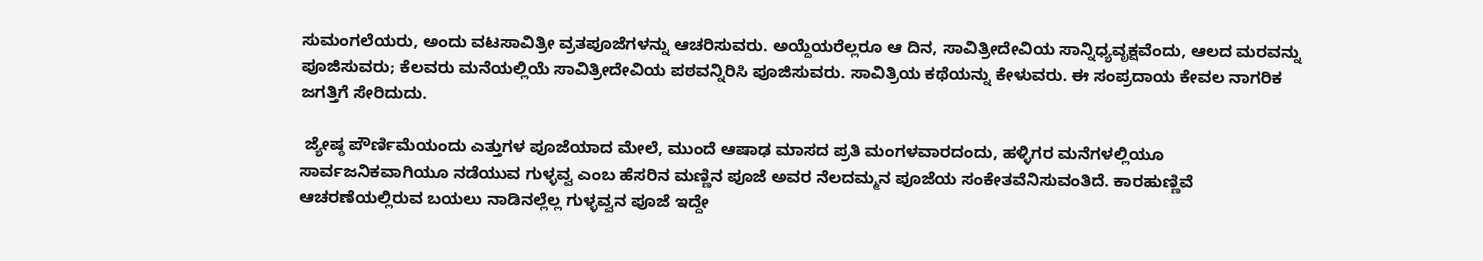ಸುಮಂಗಲೆಯರು, ಅಂದು ವಟಸಾವಿತ್ರೀ ವ್ರತಪೂಜೆಗಳನ್ನು ಆಚರಿಸುವರು. ಅಯ್ದೆಯರೆಲ್ಲರೂ ಆ ದಿನ, ಸಾವಿತ್ರೀದೇವಿಯ ಸಾನ್ನಿಧ್ಯವೃಕ್ಷವೆಂದು, ಆಲದ ಮರವನ್ನು ಪೂಜಿಸುವರು; ಕೆಲವರು ಮನೆಯಲ್ಲಿಯೆ ಸಾವಿತ್ರೀದೇವಿಯ ಪಠವನ್ನಿರಿಸಿ ಪೂಜಿಸುವರು. ಸಾವಿತ್ರಿಯ ಕಥೆಯನ್ನು ಕೇಳುವರು. ಈ ಸಂಪ್ರದಾಯ ಕೇವಲ ನಾಗರಿಕ ಜಗತ್ತಿಗೆ ಸೇರಿದುದು.

 ಜ್ಯೇಷ್ಠ ಪೌರ್ಣಿಮೆಯಂದು ಎತ್ತುಗಳ ಪೂಜೆಯಾದ ಮೇಲೆ, ಮುಂದೆ ಆಷಾಢ ಮಾಸದ ಪ್ರತಿ ಮಂಗಳವಾರದಂದು, ಹಳ್ಳಿಗರ ಮನೆಗಳಲ್ಲಿಯೂ ಸಾರ್ವಜನಿಕವಾಗಿಯೂ ನಡೆಯುವ ಗುಳ್ಳವ್ವ ಎಂಬ ಹೆಸರಿನ ಮಣ್ಣಿನ ಪೂಜೆ ಅವರ ನೆಲದಮ್ಮನ ಪೂಜೆಯ ಸಂಕೇತವೆನಿಸುವಂತಿದೆ. ಕಾರಹುಣ್ಣಿವೆ ಆಚರಣೆಯಲ್ಲಿರುವ ಬಯಲು ನಾಡಿನಲ್ಲೆಲ್ಲ ಗುಳ್ಳವ್ವನ ಪೂಜೆ ಇದ್ದೇ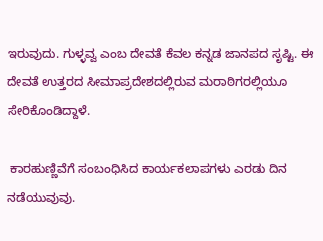ಇರುವುದು. ಗುಳ್ಳವ್ವ ಎಂಬ ದೇವತೆ ಕೆವಲ ಕನ್ನಡ ಜಾನಪದ ಸೃಷ್ಟಿ. ಈ ದೇವತೆ ಉತ್ತರದ ಸೀಮಾಪ್ರದೇಶದಲ್ಲಿರುವ ಮರಾಠಿಗರಲ್ಲಿಯೂ ಸೇರಿಕೊಂಡಿದ್ದಾಳೆ.

 ಕಾರಹುಣ್ಣಿವೆಗೆ ಸಂಬಂಧಿಸಿದ ಕಾರ್ಯಕಲಾಪಗಳು ಎರಡು ದಿನ ನಡೆಯುವುವು.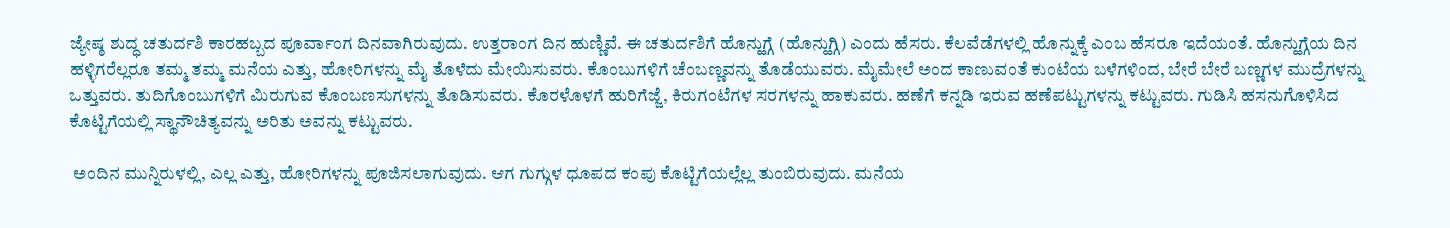ಜ್ಯೇಷ್ಠ ಶುದ್ಧ ಚತುರ್ದಶಿ ಕಾರಹಬ್ಬದ ಪೂರ್ವಾಂಗ ದಿನವಾಗಿರುವುದು. ಉತ್ತರಾಂಗ ದಿನ ಹುಣ್ಣಿವೆ. ಈ ಚತುರ್ದಶಿಗೆ ಹೊನ್ಹುಗ್ಗೆ (ಹೊನ್ಹುಗ್ಗಿ) ಎಂದು ಹೆಸರು. ಕೆಲವೆಡೆಗಳಲ್ಲಿ ಹೊನ್ನುಕ್ಕೆ ಎಂಬ ಹೆಸರೂ ಇದೆಯಂತೆ. ಹೊನ್ಹುಗ್ಗೆಯ ದಿನ ಹಳ್ಳಿಗರೆಲ್ಲರೂ ತಮ್ಮ ತಮ್ಮ ಮನೆಯ ಎತ್ತು, ಹೋರಿಗಳನ್ನು ಮೈ ತೊಳೆದು ಮೇಯಿಸುವರು. ಕೊಂಬುಗಳಿಗೆ ಚೆಂಬಣ್ಣವನ್ನು ತೊಡೆಯುವರು. ಮೈಮೇಲೆ ಅಂದ ಕಾಣುವಂತೆ ಕುಂಟೆಯ ಬಳೆಗಳಿಂದ, ಬೇರೆ ಬೇರೆ ಬಣ್ಣಗಳ ಮುದ್ರೆಗಳನ್ನು ಒತ್ತುವರು. ತುದಿಗೊಂಬುಗಳಿಗೆ ಮಿರುಗುವ ಕೊಂಬಣಸುಗಳನ್ನು ತೊಡಿಸುವರು. ಕೊರಳೊಳಗೆ ಹುರಿಗೆಜ್ಜೆ, ಕಿರುಗಂಟೆಗಳ ಸರಗಳನ್ನು ಹಾಕುವರು. ಹಣೆಗೆ ಕನ್ನಡಿ ಇರುವ ಹಣೆಪಟ್ಟುಗಳನ್ನು ಕಟ್ಟುವರು. ಗುಡಿಸಿ ಹಸನುಗೊಳಿಸಿದ ಕೊಟ್ಟಿಗೆಯಲ್ಲಿ ಸ್ಥಾನೌಚಿತ್ಯವನ್ನು ಅರಿತು ಅವನ್ನು ಕಟ್ಟುವರು.

 ಅಂದಿನ ಮುನ್ನಿರುಳಲ್ಲಿ, ಎಲ್ಲ ಎತ್ತು, ಹೋರಿಗಳನ್ನು ಪೂಜಿಸಲಾಗುವುದು. ಆಗ ಗುಗ್ಗುಳ ಧೂಪದ ಕಂಪು ಕೊಟ್ಟಿಗೆಯಲ್ಲೆಲ್ಲ ತುಂಬಿರುವುದು. ಮನೆಯ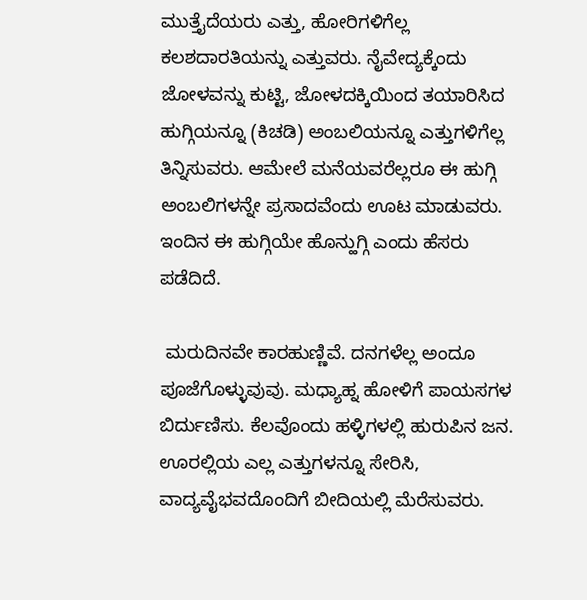ಮುತ್ತೈದೆಯರು ಎತ್ತು, ಹೋರಿಗಳಿಗೆಲ್ಲ ಕಲಶದಾರತಿಯನ್ನು ಎತ್ತುವರು. ನೈವೇದ್ಯಕ್ಕೆಂದು ಜೋಳವನ್ನು ಕುಟ್ಟಿ, ಜೋಳದಕ್ಕಿಯಿಂದ ತಯಾರಿಸಿದ ಹುಗ್ಗಿಯನ್ನೂ (ಕಿಚಡಿ) ಅಂಬಲಿಯನ್ನೂ ಎತ್ತುಗಳಿಗೆಲ್ಲ ತಿನ್ನಿಸುವರು. ಆಮೇಲೆ ಮನೆಯವರೆಲ್ಲರೂ ಈ ಹುಗ್ಗಿ ಅಂಬಲಿಗಳನ್ನೇ ಪ್ರಸಾದವೆಂದು ಊಟ ಮಾಡುವರು. ಇಂದಿನ ಈ ಹುಗ್ಗಿಯೇ ಹೊನ್ಹುಗ್ಗಿ ಎಂದು ಹೆಸರು ಪಡೆದಿದೆ.

 ಮರುದಿನವೇ ಕಾರಹುಣ್ಣಿವೆ. ದನಗಳೆಲ್ಲ ಅಂದೂ ಪೂಜೆಗೊಳ್ಳುವುವು. ಮಧ್ಯಾಹ್ನ ಹೋಳಿಗೆ ಪಾಯಸಗಳ ಬಿರ್ದುಣಿಸು. ಕೆಲವೊಂದು ಹಳ್ಳಿಗಳಲ್ಲಿ ಹುರುಪಿನ ಜನ. ಊರಲ್ಲಿಯ ಎಲ್ಲ ಎತ್ತುಗಳನ್ನೂ ಸೇರಿಸಿ, ವಾದ್ಯವೈಭವದೊಂದಿಗೆ ಬೀದಿಯಲ್ಲಿ ಮೆರೆಸುವರು.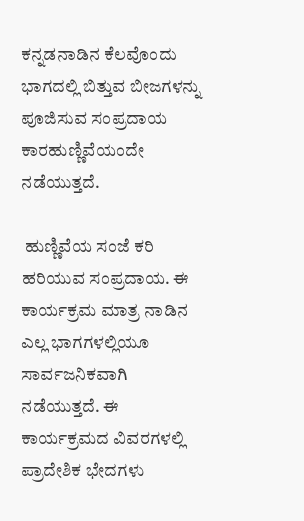ಕನ್ನಡನಾಡಿನ ಕೆಲವೊಂದು ಭಾಗದಲ್ಲಿ ಬಿತ್ತುವ ಬೀಜಗಳನ್ನು ಪೂಜಿಸುವ ಸಂಪ್ರದಾಯ ಕಾರಹುಣ್ಣಿವೆಯಂದೇ ನಡೆಯುತ್ತದೆ.

 ಹುಣ್ಣಿವೆಯ ಸಂಜೆ ಕರಿ ಹರಿಯುವ ಸಂಪ್ರದಾಯ. ಈ ಕಾರ್ಯಕ್ರಮ ಮಾತ್ರ ನಾಡಿನ ಎಲ್ಲ ಭಾಗಗಳಲ್ಲಿಯೂ ಸಾರ್ವಜನಿಕವಾಗಿ ನಡೆಯುತ್ತದೆ. ಈ ಕಾರ್ಯಕ್ರಮದ ವಿವರಗಳಲ್ಲಿ ಪ್ರಾದೇಶಿಕ ಭೇದಗಳು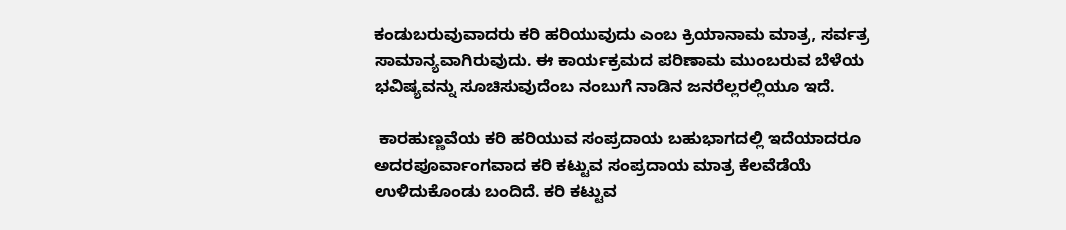ಕಂಡುಬರುವುವಾದರು ಕರಿ ಹರಿಯುವುದು ಎಂಬ ಕ್ರಿಯಾನಾಮ ಮಾತ್ರ, ಸರ್ವತ್ರ ಸಾಮಾನ್ಯವಾಗಿರುವುದು. ಈ ಕಾರ್ಯಕ್ರಮದ ಪರಿಣಾಮ ಮುಂಬರುವ ಬೆಳೆಯ ಭವಿಷ್ಯವನ್ನು ಸೂಚಿಸುವುದೆಂಬ ನಂಬುಗೆ ನಾಡಿನ ಜನರೆಲ್ಲರಲ್ಲಿಯೂ ಇದೆ.

 ಕಾರಹುಣ್ಣವೆಯ ಕರಿ ಹರಿಯುವ ಸಂಪ್ರದಾಯ ಬಹುಭಾಗದಲ್ಲಿ ಇದೆಯಾದರೂ ಅದರಪೂರ್ವಾಂಗವಾದ ಕರಿ ಕಟ್ಟುವ ಸಂಪ್ರದಾಯ ಮಾತ್ರ ಕೆಲವೆಡೆಯೆ ಉಳಿದುಕೊಂಡು ಬಂದಿದೆ. ಕರಿ ಕಟ್ಟುವ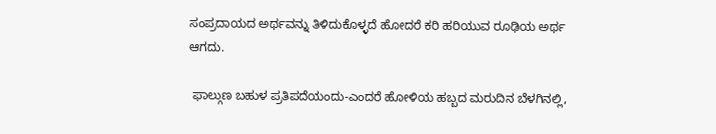ಸಂಪ್ರದಾಯದ ಅರ್ಥವನ್ನು ತಿಳಿದುಕೊಳ್ಳದೆ ಹೋದರೆ ಕರಿ ಹರಿಯುವ ರೂಢಿಯ ಅರ್ಥ ಆಗದು.

 ಫಾಲ್ಗುಣ ಬಹುಳ ಪ್ರತಿಪದೆಯಂದು-ಎಂದರೆ ಹೋಳಿಯ ಹಬ್ಬದ ಮರುದಿನ ಬೆಳಗಿನಲ್ಲಿ,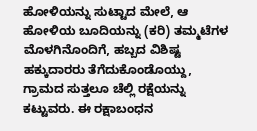ಹೋಳಿಯನ್ನು ಸುಟ್ಟಾದ ಮೇಲೆ, ಆ ಹೋಳಿಯ ಬೂದಿಯನ್ನು (ಕರಿ) ತಮ್ಮಟೆಗಳ ಮೊಳಗಿನೊಂದಿಗೆ, ಹಬ್ಬದ ವಿಶಿಷ್ಟ ಹಕ್ಕುದಾರರು ತೆಗೆದುಕೊಂಡೊಯ್ದು, ಗ್ರಾಮದ ಸುತ್ತಲೂ ಚೆಲ್ಲಿ ರಕ್ಷೆಯನ್ನು ಕಟ್ಟುವರು. ಈ ರಕ್ಷಾಬಂಧನ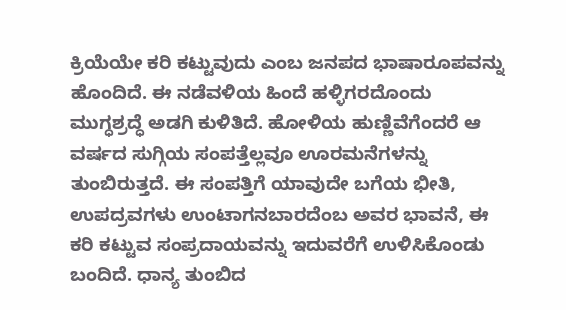ಕ್ರಿಯೆಯೇ ಕರಿ ಕಟ್ಟುವುದು ಎಂಬ ಜನಪದ ಭಾಷಾರೂಪವನ್ನು ಹೊಂದಿದೆ. ಈ ನಡೆವಳಿಯ ಹಿಂದೆ ಹಳ್ಳಿಗರದೊಂದು ಮುಗ್ಧಶ್ರದ್ಧೆ ಅಡಗಿ ಕುಳಿತಿದೆ. ಹೋಳಿಯ ಹುಣ್ಣಿವೆಗೆಂದರೆ ಆ ವರ್ಷದ ಸುಗ್ಗಿಯ ಸಂಪತ್ತೆಲ್ಲವೂ ಊರಮನೆಗಳನ್ನು ತುಂಬಿರುತ್ತದೆ. ಈ ಸಂಪತ್ತಿಗೆ ಯಾವುದೇ ಬಗೆಯ ಭೀತಿ, ಉಪದ್ರವಗಳು ಉಂಟಾಗನಬಾರದೆಂಬ ಅವರ ಭಾವನೆ, ಈ ಕರಿ ಕಟ್ಟುವ ಸಂಪ್ರದಾಯವನ್ನು ಇದುವರೆಗೆ ಉಳಿಸಿಕೊಂಡು ಬಂದಿದೆ. ಧಾನ್ಯ ತುಂಬಿದ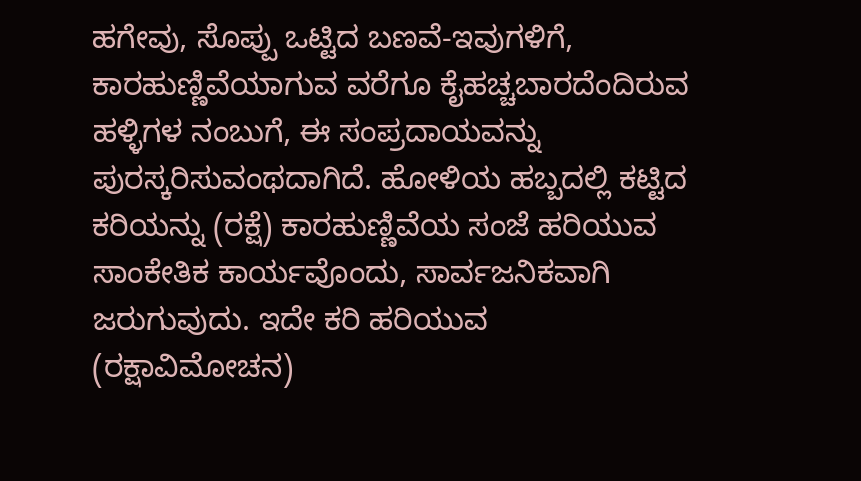ಹಗೇವು, ಸೊಪ್ಪು ಒಟ್ಟಿದ ಬಣವೆ-ಇವುಗಳಿಗೆ, ಕಾರಹುಣ್ಣಿವೆಯಾಗುವ ವರೆಗೂ ಕೈಹಚ್ಚಬಾರದೆಂದಿರುವ ಹಳ್ಳಿಗಳ ನಂಬುಗೆ, ಈ ಸಂಪ್ರದಾಯವನ್ನು ಪುರಸ್ಕರಿಸುವಂಥದಾಗಿದೆ. ಹೋಳಿಯ ಹಬ್ಬದಲ್ಲಿ ಕಟ್ಟಿದ ಕರಿಯನ್ನು (ರಕ್ಷೆ) ಕಾರಹುಣ್ಣಿವೆಯ ಸಂಜೆ ಹರಿಯುವ ಸಾಂಕೇತಿಕ ಕಾರ್ಯವೊಂದು, ಸಾರ್ವಜನಿಕವಾಗಿ ಜರುಗುವುದು. ಇದೇ ಕರಿ ಹರಿಯುವ (ರಕ್ಷಾವಿಮೋಚನ)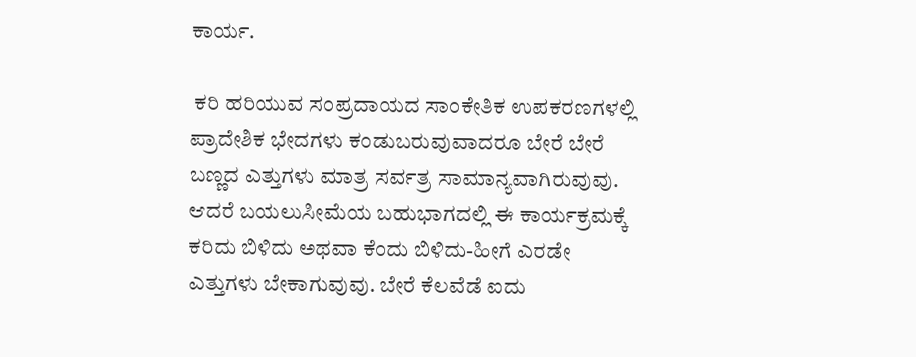ಕಾರ್ಯ.

 ಕರಿ ಹರಿಯುವ ಸಂಪ್ರದಾಯದ ಸಾಂಕೇತಿಕ ಉಪಕರಣಗಳಲ್ಲಿ ಪ್ರಾದೇಶಿಕ ಭೇದಗಳು ಕಂಡುಬರುವುವಾದರೂ ಬೇರೆ ಬೇರೆ ಬಣ್ಣದ ಎತ್ತುಗಳು ಮಾತ್ರ ಸರ್ವತ್ರ ಸಾಮಾನ್ಯವಾಗಿರುವುವು. ಆದರೆ ಬಯಲುಸೀಮೆಯ ಬಹುಭಾಗದಲ್ಲಿ ಈ ಕಾರ್ಯಕ್ರಮಕ್ಕೆ ಕರಿದು ಬಿಳಿದು ಅಥವಾ ಕೆಂದು ಬಿಳಿದು-ಹೀಗೆ ಎರಡೇ ಎತ್ತುಗಳು ಬೇಕಾಗುವುವು. ಬೇರೆ ಕೆಲವೆಡೆ ಐದು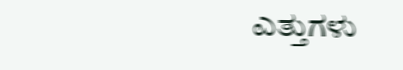ಎತ್ತುಗಳು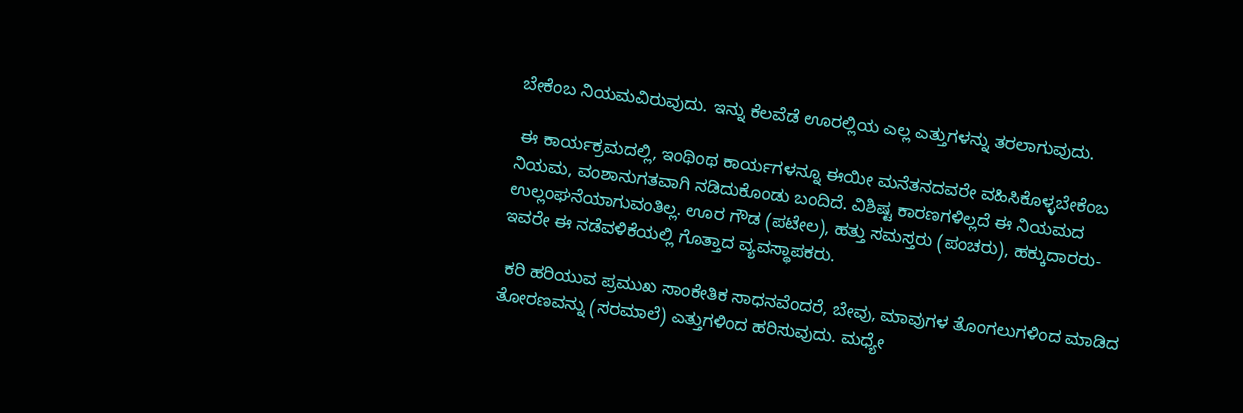ಬೇಕೆಂಬ ನಿಯಮವಿರುವುದು. ಇನ್ನು ಕೆಲವೆಡೆ ಊರಲ್ಲಿಯ ಎಲ್ಲ ಎತ್ತುಗಳನ್ನು ತರಲಾಗುವುದು.

 ಈ ಕಾರ್ಯಕ್ರಮದಲ್ಲಿ, ಇಂಥಿಂಥ ಕಾರ್ಯಗಳನ್ನೂ ಈಯೀ ಮನೆತನದವರೇ ವಹಿಸಿಕೊಳ್ಳಬೇಕೆಂಬ ನಿಯಮ, ವಂಶಾನುಗತವಾಗಿ ನಡಿದುಕೊಂಡು ಬಂದಿದೆ. ವಿಶಿಷ್ಟ ಕಾರಣಗಳಿಲ್ಲದೆ ಈ ನಿಯಮದ ಉಲ್ಲಂಘನೆಯಾಗುವಂತಿಲ್ಲ. ಊರ ಗೌಡ (ಪಟೇಲ), ಹತ್ತು ಸಮಸ್ತರು (ಪಂಚರು), ಹಕ್ಕುದಾರರು-ಇವರೇ ಈ ನಡೆವಳಿಕೆಯಲ್ಲಿ ಗೊತ್ತಾದ ವ್ಯವಸ್ಥಾಪಕರು.

 ಕರಿ ಹರಿಯುವ ಪ್ರಮುಖ ಸಾಂಕೇತಿಕ ಸಾಧನವೆಂದರೆ, ಬೇವು, ಮಾವುಗಳ ತೊಂಗಲುಗಳಿಂದ ಮಾಡಿದ ತೋರಣವನ್ನು (ಸರಮಾಲೆ) ಎತ್ತುಗಳಿಂದ ಹರಿಸುವುದು. ಮಧ್ಯೇ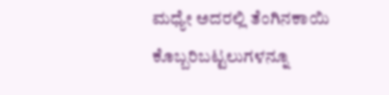ಮಧ್ಯೇ ಅದರಲ್ಲಿ ತೆಂಗಿನಕಾಯಿ ಕೊಬ್ಬರಿಬಟ್ಟಲುಗಳನ್ನೂ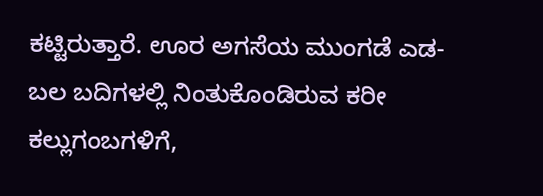ಕಟ್ಟಿರುತ್ತಾರೆ. ಊರ ಅಗಸೆಯ ಮುಂಗಡೆ ಎಡ-ಬಲ ಬದಿಗಳಲ್ಲಿ ನಿಂತುಕೊಂಡಿರುವ ಕರೀ ಕಲ್ಲುಗಂಬಗಳಿಗೆ,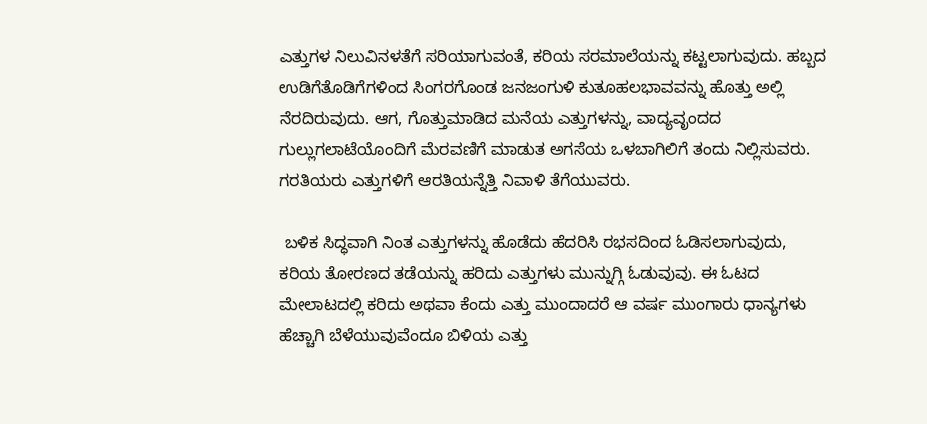ಎತ್ತುಗಳ ನಿಲುವಿನಳತೆಗೆ ಸರಿಯಾಗುವಂತೆ, ಕರಿಯ ಸರಮಾಲೆಯನ್ನು ಕಟ್ಟಲಾಗುವುದು. ಹಬ್ಬದ ಉಡಿಗೆತೊಡಿಗೆಗಳಿಂದ ಸಿಂಗರಗೊಂಡ ಜನಜಂಗುಳಿ ಕುತೂಹಲಭಾವವನ್ನು ಹೊತ್ತು ಅಲ್ಲಿ ನೆರದಿರುವುದು. ಆಗ, ಗೊತ್ತುಮಾಡಿದ ಮನೆಯ ಎತ್ತುಗಳನ್ನು, ವಾದ್ಯವೃಂದದ ಗುಲ್ಲುಗಲಾಟೆಯೊಂದಿಗೆ ಮೆರವಣಿಗೆ ಮಾಡುತ ಅಗಸೆಯ ಒಳಬಾಗಿಲಿಗೆ ತಂದು ನಿಲ್ಲಿಸುವರು. ಗರತಿಯರು ಎತ್ತುಗಳಿಗೆ ಆರತಿಯನ್ನೆತ್ತಿ ನಿವಾಳಿ ತೆಗೆಯುವರು.

 ಬಳಿಕ ಸಿದ್ಧವಾಗಿ ನಿಂತ ಎತ್ತುಗಳನ್ನು ಹೊಡೆದು ಹೆದರಿಸಿ ರಭಸದಿಂದ ಓಡಿಸಲಾಗುವುದು, ಕರಿಯ ತೋರಣದ ತಡೆಯನ್ನು ಹರಿದು ಎತ್ತುಗಳು ಮುನ್ನುಗ್ಗಿ ಓಡುವುವು. ಈ ಓಟದ ಮೇಲಾಟದಲ್ಲಿ ಕರಿದು ಅಥವಾ ಕೆಂದು ಎತ್ತು ಮುಂದಾದರೆ ಆ ವರ್ಷ ಮುಂಗಾರು ಧಾನ್ಯಗಳು ಹೆಚ್ಚಾಗಿ ಬೆಳೆಯುವುವೆಂದೂ ಬಿಳಿಯ ಎತ್ತು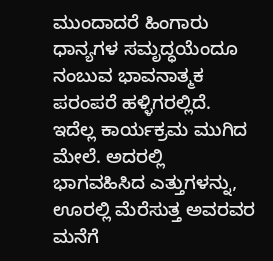ಮುಂದಾದರೆ ಹಿಂಗಾರು ಧಾನ್ಯಗಳ ಸಮೃದ್ಧಯೆಂದೂ ನಂಬುವ ಭಾವನಾತ್ಮಕ ಪರಂಪರೆ ಹಳ್ಳಿಗರಲ್ಲಿದೆ. ಇದೆಲ್ಲ ಕಾರ್ಯಕ್ರಮ ಮುಗಿದ ಮೇಲೆ. ಅದರಲ್ಲಿ ಭಾಗವಹಿಸಿದ ಎತ್ತುಗಳನ್ನು, ಊರಲ್ಲಿ ಮೆರೆಸುತ್ತ ಅವರವರ ಮನೆಗೆ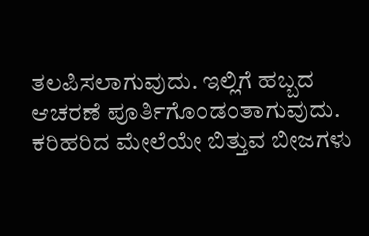ತಲಪಿಸಲಾಗುವುದು. ಇಲ್ಲಿಗೆ ಹಬ್ಬದ ಆಚರಣೆ ಪೂರ್ತಿಗೊಂಡಂತಾಗುವುದು. ಕರಿಹರಿದ ಮೇಲೆಯೇ ಬಿತ್ತುವ ಬೀಜಗಳು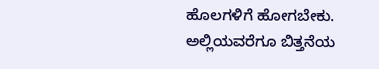ಹೊಲಗಳಿಗೆ ಹೋಗಬೇಕು. ಅಲ್ಲಿಯವರೆಗೂ ಬಿತ್ತನೆಯ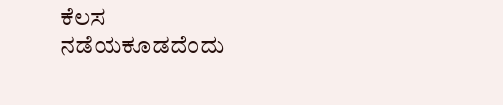ಕೆಲಸ ನಡೆಯಕೂಡದೆಂದು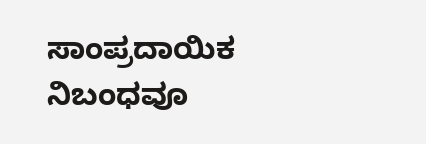ಸಾಂಪ್ರದಾಯಿಕ ನಿಬಂಧವೂ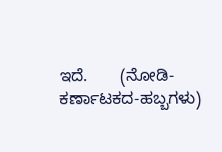ಇದೆ.       (ನೋಡಿ- ಕರ್ಣಾಟಕದ-ಹಬ್ಬಗಳು)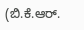(ಬಿ.ಕೆ.ಆರ್.